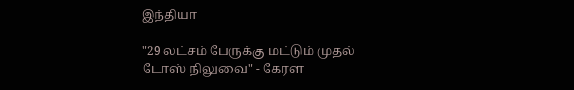இந்தியா

"29 லட்சம் பேருக்கு மட்டும் முதல் டோஸ் நிலுவை" - கேரள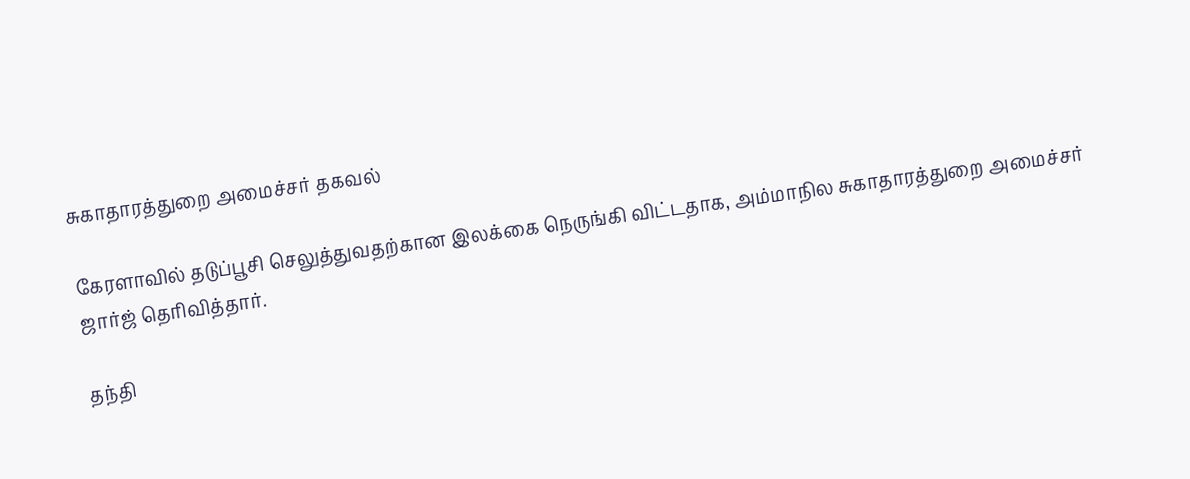சுகாதாரத்துறை அமைச்சர் தகவல்

கேரளாவில் தடுப்பூசி செலுத்துவதற்கான இலக்கை நெருங்கி விட்டதாக, அம்மாநில சுகாதாரத்துறை அமைச்சர் ஜார்ஜ் தெரிவித்தார்.

தந்தி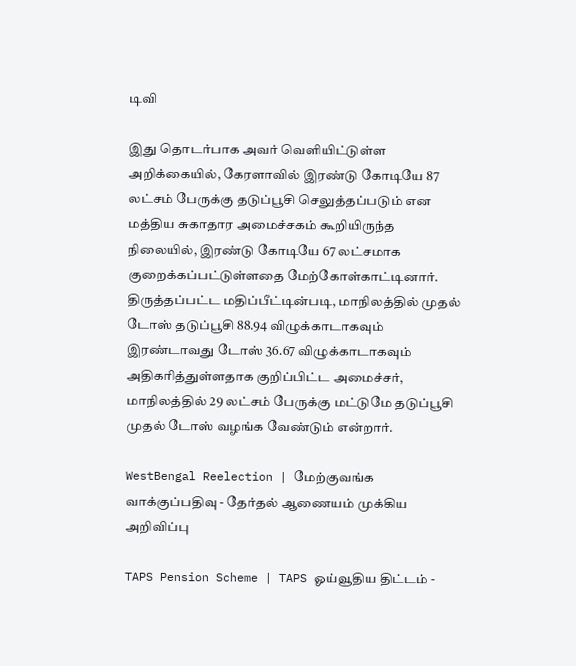டிவி

இது தொடர்பாக அவர் வெளியிட்டுள்ள அறிக்கையில், கேரளாவில் இரண்டு கோடியே 87 லட்சம் பேருக்கு தடுப்பூசி செலுத்தப்படும் என மத்திய சுகாதார அமைச்சகம் கூறியிருந்த நிலையில், இரண்டு கோடியே 67 லட்சமாக குறைக்கப்பட்டுள்ளதை மேற்கோள்காட்டினார். திருத்தப்பட்ட மதிப்பீட்டின்படி, மாநிலத்தில் முதல் டோஸ் தடுப்பூசி 88.94 விழுக்காடாகவும் இரண்டாவது டோஸ் 36.67 விழுக்காடாகவும் அதிகரித்துள்ளதாக குறிப்பிட்ட அமைச்சர், மாநிலத்தில் 29 லட்சம் பேருக்கு மட்டுமே தடுப்பூசி முதல் டோஸ் வழங்க வேண்டும் என்றார்.

WestBengal Reelection | மேற்குவங்க வாக்குப்பதிவு - தேர்தல் ஆணையம் முக்கிய அறிவிப்பு

TAPS Pension Scheme | TAPS ஓய்வூதிய திட்டம் -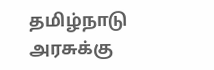தமிழ்நாடு அரசுக்கு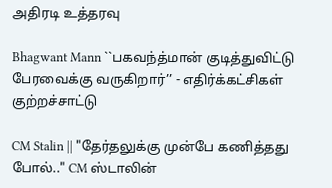அதிரடி உத்தரவு

Bhagwant Mann ``பகவந்த்மான் குடித்துவிட்டு பேரவைக்கு வருகிறார்’’ - எதிர்க்கட்சிகள் குற்றச்சாட்டு

CM Stalin || "தேர்தலுக்கு முன்பே கணித்தது போல்.." CM ஸ்டாலின்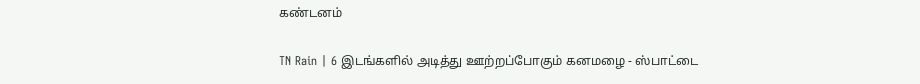கண்டனம்

TN Rain | 6 இடங்களில் அடித்து ஊற்றப்போகும் கனமழை - ஸ்பாட்டை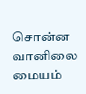சொன்ன வானிலை மையம்